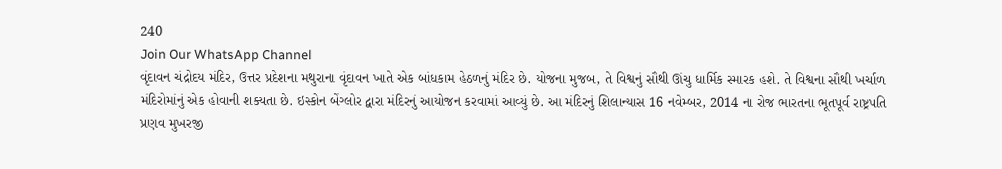240
Join Our WhatsApp Channel
વૃંદાવન ચંદ્રોદય મંદિર, ઉત્તર પ્રદેશના મથુરાના વૃંદાવન ખાતે એક બાંધકામ હેઠળનું મંદિર છે. યોજના મુજબ, તે વિશ્વનું સૌથી ઊંચુ ધાર્મિક સ્મારક હશે. તે વિશ્વના સૌથી ખર્ચાળ મંદિરોમાંનું એક હોવાની શક્યતા છે. ઇસ્કોન બેંગ્લોર દ્વારા મંદિરનું આયોજન કરવામાં આવ્યું છે. આ મંદિરનું શિલાન્યાસ 16 નવેમ્બર, 2014 ના રોજ ભારતના ભૂતપૂર્વ રાષ્ટ્રપતિ પ્રણવ મુખરજી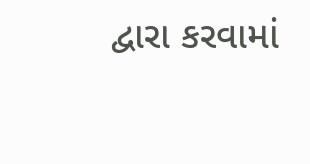દ્વારા કરવામાં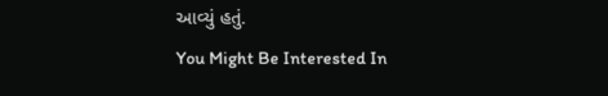આવ્યું હતું.
You Might Be Interested In